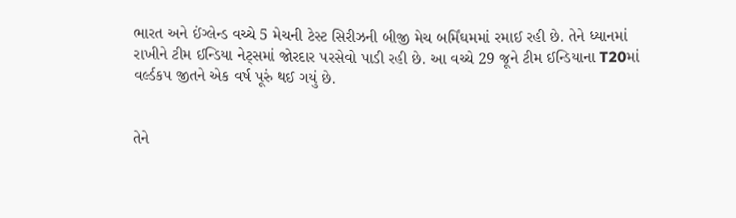ભારત અને ઈંગ્લેન્ડ વચ્ચે 5 મેચની ટેસ્ટ સિરીઝની બીજી મેચ બર્મિંઘમમાં રમાઈ રહી છે. તેને ધ્યાનમાં રાખીને ટીમ ઈન્ડિયા નેટ્સમાં જોરદાર પરસેવો પાડી રહી છે. આ વચ્ચે 29 જૂને ટીમ ઈન્ડિયાના T20માં વર્લ્ડકપ જીતને એક વર્ષ પૂરું થઈ ગયું છે.


તેને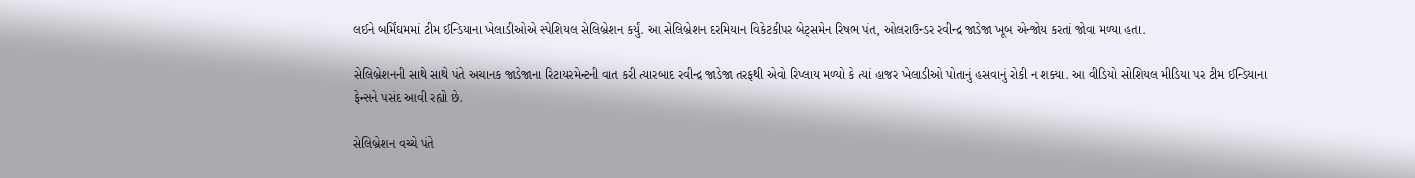લઈને બર્મિંઘમમાં ટીમ ઈન્ડિયાના ખેલાડીઓએ સ્પેશિયલ સેલિબ્રેશન કર્યું. આ સેલિબ્રેશન દરમિયાન વિકેટકીપર બેટ્સમેન રિષભ પંત, ઓલરાઉન્ડર રવીન્દ્ર જાડેજા ખૂબ એન્જોય કરતાં જોવા મળ્યા હતા.

સેલિબ્રેશનની સાથે સાથે પંતે અચાનક જાડેજાના રિટાયરમેન્ટની વાત કરી ત્યારબાદ રવીન્દ્ર જાડેજા તરફથી એવો રિપ્લાય મળ્યો કે ત્યાં હાજર ખેલાડીઓ પોતાનું હસવાનું રોકી ન શક્યા. આ વીડિયો સોશિયલ મીડિયા પર ટીમ ઈન્ડિયાના ફેન્સને પસંદ આવી રહ્યો છે.

સેલિબ્રેશન વચ્ચે પંતે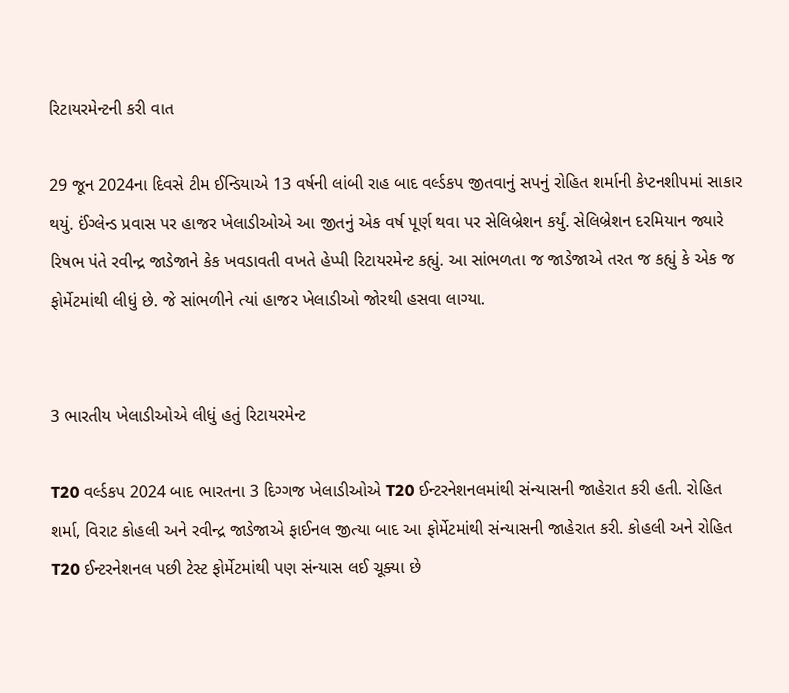રિટાયરમેન્ટની કરી વાત

29 જૂન 2024ના દિવસે ટીમ ઈન્ડિયાએ 13 વર્ષની લાંબી રાહ બાદ વર્લ્ડકપ જીતવાનું સપનું રોહિત શર્માની કેપ્ટનશીપમાં સાકાર થયું. ઈંગ્લેન્ડ પ્રવાસ પર હાજર ખેલાડીઓએ આ જીતનું એક વર્ષ પૂર્ણ થવા પર સેલિબ્રેશન કર્યું. સેલિબ્રેશન દરમિયાન જ્યારે રિષભ પંતે રવીન્દ્ર જાડેજાને કેક ખવડાવતી વખતે હેપ્પી રિટાયરમેન્ટ કહ્યું. આ સાંભળતા જ જાડેજાએ તરત જ કહ્યું કે એક જ ફોર્મેટમાંથી લીધું છે. જે સાંભળીને ત્યાં હાજર ખેલાડીઓ જોરથી હસવા લાગ્યા.


3 ભારતીય ખેલાડીઓએ લીધું હતું રિટાયરમેન્ટ

T20 વર્લ્ડકપ 2024 બાદ ભારતના 3 દિગ્ગજ ખેલાડીઓએ T20 ઈન્ટરનેશનલમાંથી સંન્યાસની જાહેરાત કરી હતી. રોહિત શર્મા, વિરાટ કોહલી અને રવીન્દ્ર જાડેજાએ ફાઈનલ જીત્યા બાદ આ ફોર્મેટમાંથી સંન્યાસની જાહેરાત કરી. કોહલી અને રોહિત T20 ઈન્ટરનેશનલ પછી ટેસ્ટ ફોર્મેટમાંથી પણ સંન્યાસ લઈ ચૂક્યા છે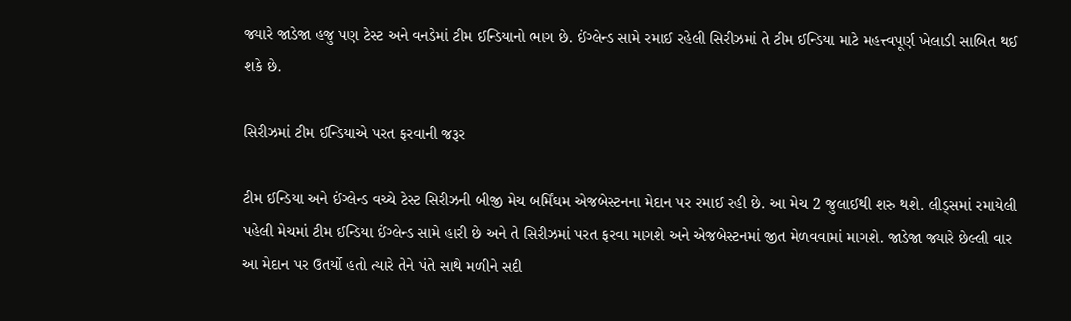જ્યારે જાડેજા હજુ પણ ટેસ્ટ અને વનડેમાં ટીમ ઈન્ડિયાનો ભાગ છે. ઈંગ્લેન્ડ સામે રમાઈ રહેલી સિરીઝમાં તે ટીમ ઈન્ડિયા માટે મહત્ત્વપૂર્ણ ખેલાડી સાબિત થઈ શકે છે.

સિરીઝમાં ટીમ ઈન્ડિયાએ પરત ફરવાની જરૂર

ટીમ ઈન્ડિયા અને ઈંગ્લેન્ડ વચ્ચે ટેસ્ટ સિરીઝની બીજી મેચ બર્મિંઘમ એજબેસ્ટનના મેદાન પર રમાઈ રહી છે. આ મેચ 2 જુલાઈથી શરુ થશે. લીડ્સમાં રમાયેલી પહેલી મેચમાં ટીમ ઈન્ડિયા ઈંગ્લેન્ડ સામે હારી છે અને તે સિરીઝમાં પરત ફરવા માગશે અને એજબેસ્ટનમાં જીત મેળવવામાં માગશે. જાડેજા જ્યારે છેલ્લી વાર આ મેદાન પર ઉતર્યો હતો ત્યારે તેને પંતે સાથે મળીને સદી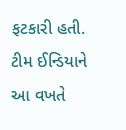ફટકારી હતી. ટીમ ઈન્ડિયાને આ વખતે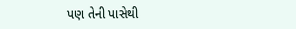પણ તેની પાસેથી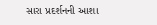સારા પ્રદર્શનની આશા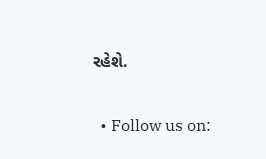રહેશે.

  • Follow us on: